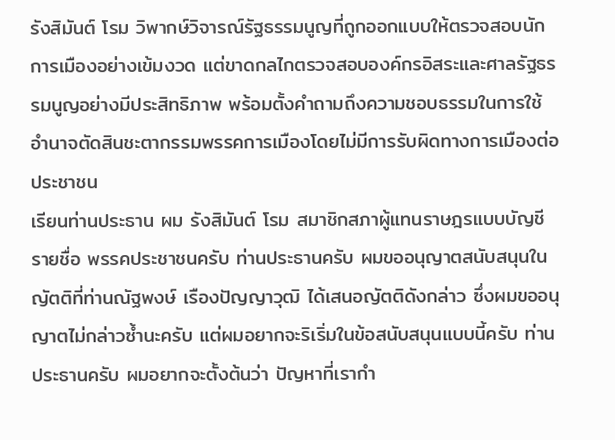รังสิมันต์ โรม วิพากษ์วิจารณ์รัฐธรรมนูญที่ถูกออกแบบให้ตรวจสอบนักการเมืองอย่างเข้มงวด แต่ขาดกลไกตรวจสอบองค์กรอิสระและศาลรัฐธรรมนูญอย่างมีประสิทธิภาพ พร้อมตั้งคำถามถึงความชอบธรรมในการใช้อำนาจตัดสินชะตากรรมพรรคการเมืองโดยไม่มีการรับผิดทางการเมืองต่อประชาชน
เรียนท่านประธาน ผม รังสิมันต์ โรม สมาชิกสภาผู้แทนราษฎรแบบบัญชีรายชื่อ พรรคประชาชนครับ ท่านประธานครับ ผมขออนุญาตสนับสนุนในญัตติที่ท่านณัฐพงษ์ เรืองปัญญาวุฒิ ได้เสนอญัตติดังกล่าว ซึ่งผมขออนุญาตไม่กล่าวซ้ำนะครับ แต่ผมอยากจะริเริ่มในข้อสนับสนุนแบบนี้ครับ ท่านประธานครับ ผมอยากจะตั้งต้นว่า ปัญหาที่เรากำ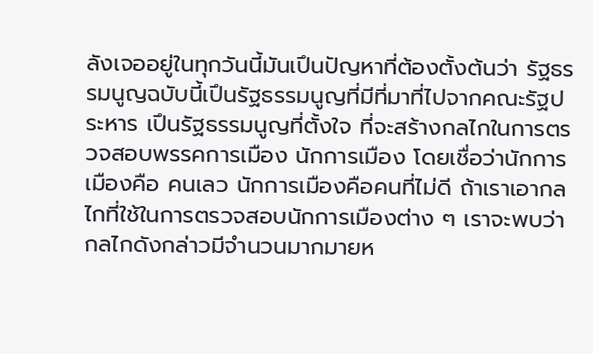ลังเจออยู่ในทุกวันนี้มันเปึนปัญหาที่ต้องตั้งต้นว่า รัฐธรรมนูญฉบับนี้เปึนรัฐธรรมนูญที่มีที่มาที่ไปจากคณะรัฐประหาร เปึนรัฐธรรมนูญที่ตั้งใจ ที่จะสร้างกลไกในการตรวจสอบพรรคการเมือง นักการเมือง โดยเชื่อว่านักการเมืองคือ คนเลว นักการเมืองคือคนที่ไม่ดี ถ้าเราเอากลไกที่ใช้ในการตรวจสอบนักการเมืองต่าง ๆ เราจะพบว่ากลไกดังกล่าวมีจำนวนมากมายห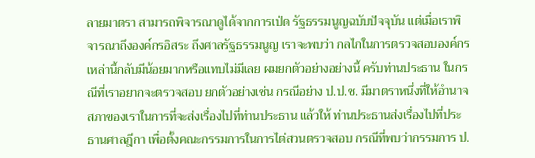ลายมาตรา สามารถพิจารณาดูได้จากการเป่ด รัฐธรรมนูญฉบับปัจจุบัน แต่เมื่อเราพิจารณาถึงองค์กรอิสระ ถึงศาลรัฐธรรมนูญ เราจะพบว่า กลไกในการตรวจสอบองค์กรเหล่านี้กลับมีน้อยมากหรือแทบไม่มีเลย ผมยกตัวอย่างอย่างนี้ ครับท่านประธาน ในกรณีที่เราอยากจะตรวจสอบ ยกตัวอย่างเช่น กรณีอย่าง ป.ป.ช. มีมาตราหนึ่งที่ให้อำนาจสภาของเราในการที่จะส่งเรื่องไปที่ท่านประธาน แล้วให้ ท่านประธานส่งเรื่องไปที่ประธานศาลฎีกา เพื่อตั้งคณะกรรมการในการไต่สวนตรวจสอบ กรณีที่พบว่ากรรมการ ป.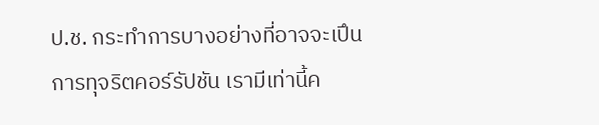ป.ช. กระทำการบางอย่างที่อาจจะเปึนการทุจริตคอร์รัปชัน เรามีเท่านี้ค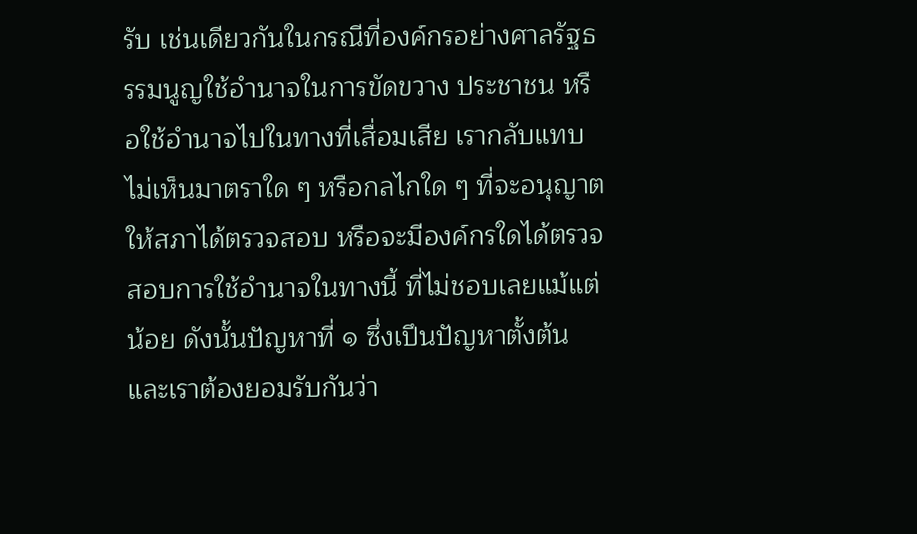รับ เช่นเดียวกันในกรณีที่องค์กรอย่างศาลรัฐธรรมนูญใช้อำนาจในการขัดขวาง ประชาชน หรือใช้อำนาจไปในทางที่เสื่อมเสีย เรากลับแทบไม่เห็นมาตราใด ๆ หรือกลไกใด ๆ ที่จะอนุญาตให้สภาได้ตรวจสอบ หรือจะมีองค์กรใดได้ตรวจสอบการใช้อำนาจในทางนี้ ที่ไม่ชอบเลยแม้แต่น้อย ดังนั้นปัญหาที่ ๑ ซึ่งเปึนปัญหาตั้งต้นและเราต้องยอมรับกันว่า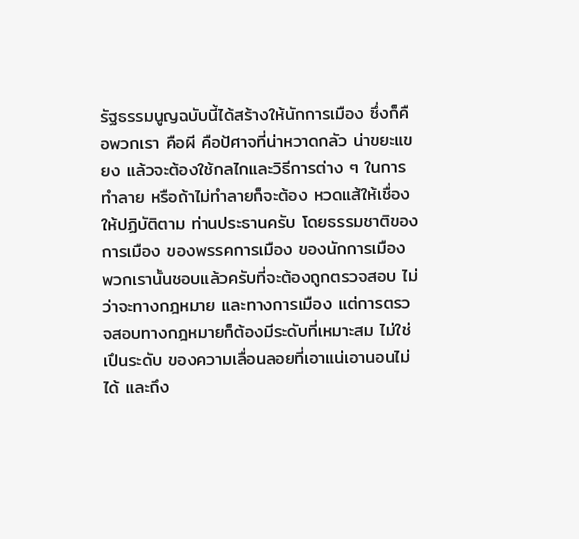รัฐธรรมนูญฉบับนี้ได้สร้างให้นักการเมือง ซึ่งก็คือพวกเรา คือผี คือป้ศาจที่น่าหวาดกลัว น่าขยะแขยง แล้วจะต้องใช้กลไกและวิธีการต่าง ๆ ในการทำลาย หรือถ้าไม่ทำลายก็จะต้อง หวดแส้ให้เชื่องให้ปฏิบัติตาม ท่านประธานครับ โดยธรรมชาติของการเมือง ของพรรคการเมือง ของนักการเมือง พวกเรานั้นชอบแล้วครับที่จะต้องถูกตรวจสอบ ไม่ว่าจะทางกฎหมาย และทางการเมือง แต่การตรวจสอบทางกฎหมายก็ต้องมีระดับที่เหมาะสม ไม่ใช่เปึนระดับ ของความเลื่อนลอยที่เอาแน่เอานอนไม่ได้ และถึง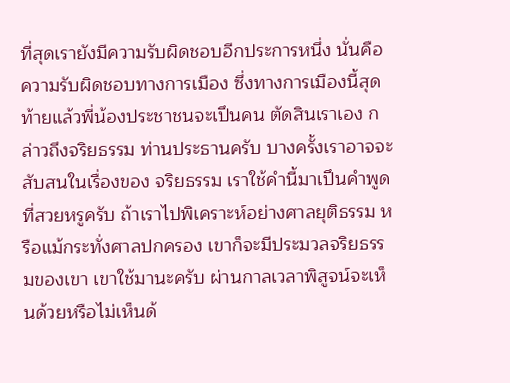ที่สุดเรายังมีความรับผิดชอบอีกประการหนึ่ง นั่นคือความรับผิดชอบทางการเมือง ซึ่งทางการเมืองนี้สุดท้ายแล้วพี่น้องประชาชนจะเปึนคน ตัดสินเราเอง กล่าวถึงจริยธรรม ท่านประธานครับ บางครั้งเราอาจจะสับสนในเรื่องของ จริยธรรม เราใช้คำนี้มาเปึนคำพูดที่สวยหรูครับ ถ้าเราไปพิเคราะห์อย่างศาลยุติธรรม หรือแม้กระทั่งศาลปกครอง เขาก็จะมีประมวลจริยธรรมของเขา เขาใช้มานะครับ ผ่านกาลเวลาพิสูจน์จะเห็นด้วยหรือไม่เห็นด้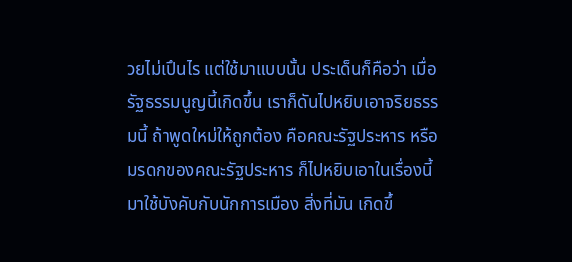วยไม่เปึนไร แต่ใช้มาแบบนั้น ประเด็นก็คือว่า เมื่อรัฐธรรมนูญนี้เกิดขึ้น เราก็ดันไปหยิบเอาจริยธรรมนี้ ถ้าพูดใหม่ให้ถูกต้อง คือคณะรัฐประหาร หรือมรดกของคณะรัฐประหาร ก็ไปหยิบเอาในเรื่องนี้มาใช้บังคับกับนักการเมือง สิ่งที่มัน เกิดขึ้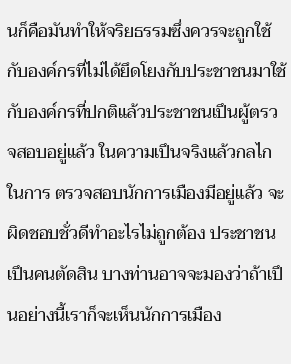นก็คือมันทำให้จริยธรรมซึ่งควรจะถูกใช้กับองค์กรที่ไม่ได้ยึดโยงกับประชาชนมาใช้ กับองค์กรที่ปกติแล้วประชาชนเปึนผู้ตรวจสอบอยู่แล้ว ในความเปึนจริงแล้วกลไกในการ ตรวจสอบนักการเมืองมีอยู่แล้ว จะผิดชอบชั่วดีทำอะไรไม่ถูกต้อง ประชาชนเปึนคนตัดสิน บางท่านอาจจะมองว่าถ้าเปึนอย่างนี้เราก็จะเห็นนักการเมือง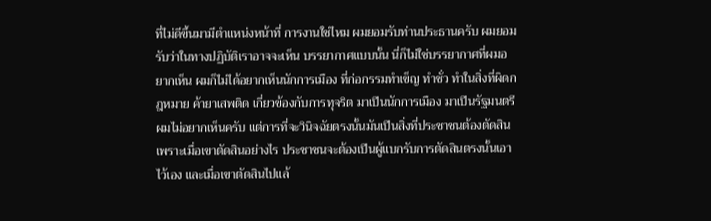ที่ไม่ดีขึ้นมามีตำแหน่งหน้าที่ การงานใช่ไหม ผมยอมรับท่านประธานครับ ผมยอมรับว่าในทางปฏิบัติเราอาจจะเห็น บรรยากาศแบบนั้น นี่ก็ไม่ใช่บรรยากาศที่ผมอยากเห็น ผมก็ไม่ได้อยากเห็นนักการเมือง ที่ก่อกรรมทำเข็ญ ทำชั่ว ทำในสิ่งที่ผิดกฎหมาย ค้ายาเสพติด เกี่ยวข้องกับการทุจริต มาเปึนนักการเมือง มาเปึนรัฐมนตรี ผมไม่อยากเห็นครับ แต่การที่จะวินิจฉัยตรงนั้นมันเปึนสิ่งที่ประชาชนต้องตัดสิน เพราะเมื่อเขาตัดสินอย่างไร ประชาชนจะต้องเปึนผู้แบกรับการตัดสินตรงนั้นเอาไว้เอง และเมื่อเขาตัดสินไปแล้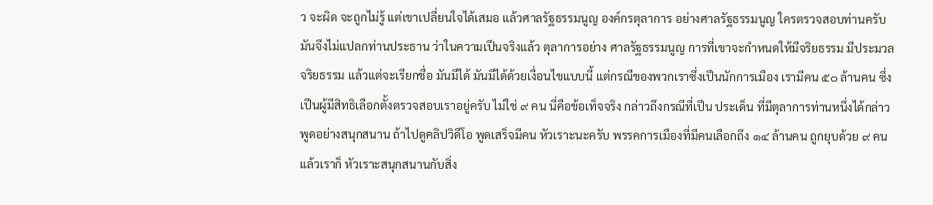ว จะผิด จะถูกไม่รู้ แต่เขาเปลี่ยนใจได้เสมอ แล้วศาลรัฐธรรมนูญ องค์กรตุลาการ อย่างศาลรัฐธรรมนูญ ใครตรวจสอบท่านครับ มันจึงไม่แปลกท่านประธาน ว่าในความเปึนจริงแล้ว ตุลาการอย่าง ศาลรัฐธรรมนูญ การที่เขาจะกำหนดให้มีจริยธรรม มีประมวลจริยธรรม แล้วแต่จะเรียกชื่อ มันมีได้ มันมีได้ด้วยเงื่อนไขแบบนี้ แต่กรณีของพวกเราซึ่งเปึนนักการเมือง เรามีคน ๕๐ ล้านคน ซึ่งเปึนผู้มีสิทธิเลือกตั้งตรวจสอบเราอยู่ครับ ไม่ใช่ ๙ คน นี่คือข้อเท็จจริง กล่าวถึงกรณีที่เปึน ประเด็น ที่มีตุลาการท่านหนึ่งได้กล่าวพูดอย่างสนุกสนาน ถ้าไปดูคลิปวิดีโอ พูดเสร็จมีคน หัวเราะนะครับ พรรคการเมืองที่มีคนเลือกถึง ๑๔ ล้านคน ถูกยุบด้วย ๙ คน แล้วเราก็ หัวเราะสนุกสนานกับสิ่ง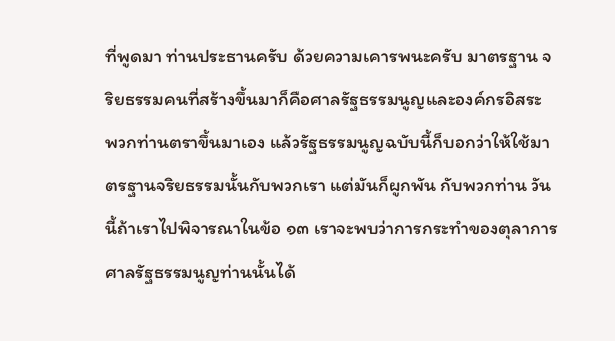ที่พูดมา ท่านประธานครับ ด้วยความเคารพนะครับ มาตรฐาน จริยธรรมคนที่สร้างขึ้นมาก็คือศาลรัฐธรรมนูญและองค์กรอิสระ พวกท่านตราขึ้นมาเอง แล้วรัฐธรรมนูญฉบับนี้ก็บอกว่าให้ใช้มาตรฐานจริยธรรมนั้นกับพวกเรา แต่มันก็ผูกพัน กับพวกท่าน วันนี้ถ้าเราไปพิจารณาในข้อ ๑๓ เราจะพบว่าการกระทำของตุลาการ ศาลรัฐธรรมนูญท่านนั้นได้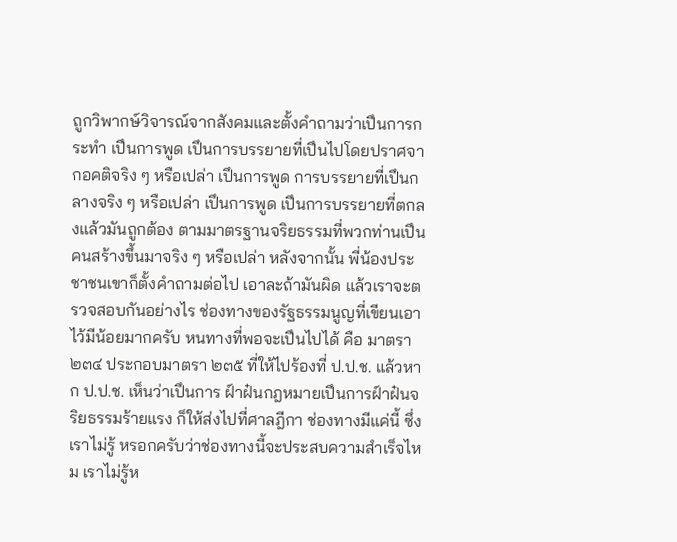ถูกวิพากษ์วิจารณ์จากสังคมและตั้งคำถามว่าเปึนการกระทำ เปึนการพูด เปึนการบรรยายที่เปึนไปโดยปราศจากอคติจริง ๆ หรือเปล่า เปึนการพูด การบรรยายที่เปึนกลางจริง ๆ หรือเปล่า เปึนการพูด เปึนการบรรยายที่ตกลงแล้วมันถูกต้อง ตามมาตรฐานจริยธรรมที่พวกท่านเปึนคนสร้างขึ้นมาจริง ๆ หรือเปล่า หลังจากนั้น พี่น้องประชาชนเขาก็ตั้งคำถามต่อไป เอาละถ้ามันผิด แล้วเราจะตรวจสอบกันอย่างไร ช่องทางของรัฐธรรมนูญที่เขียนเอาไว้มีน้อยมากครับ หนทางที่พอจะเปึนไปได้ คือ มาตรา ๒๓๔ ประกอบมาตรา ๒๓๕ ที่ให้ไปร้องที่ ป.ป.ช. แล้วหาก ป.ป.ช. เห็นว่าเปึนการ ฝ์าฝ๋นกฎหมายเปึนการฝ์าฝ๋นจริยธรรมร้ายแรง ก็ให้ส่งไปที่ศาลฎีกา ช่องทางมีแค่นี้ ซึ่งเราไม่รู้ หรอกครับว่าช่องทางนี้จะประสบความสำเร็จไหม เราไม่รู้ห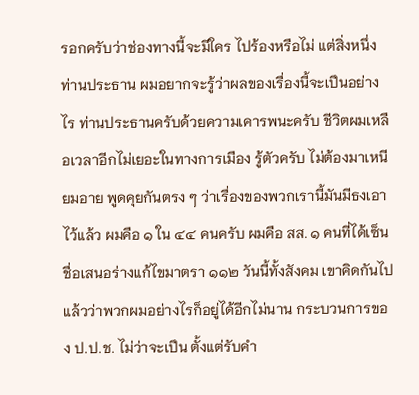รอกครับว่าช่องทางนี้จะมีใคร ไปร้องหรือไม่ แต่สิ่งหนึ่งท่านประธาน ผมอยากจะรู้ว่าผลของเรื่องนี้จะเปึนอย่างไร ท่านประธานครับด้วยความเคารพนะครับ ชีวิตผมเหลือเวลาอีกไม่เยอะในทางการเมือง รู้ตัวครับ ไม่ต้องมาเหนียมอาย พูดคุยกันตรง ๆ ว่าเรื่องของพวกเรานี้มันมีธงเอาไว้แล้ว ผมคือ ๑ ใน ๔๔ คนครับ ผมคือ สส. ๑ คนที่ได้เซ็นชื่อเสนอร่างแก้ไขมาตรา ๑๑๒ วันนี้ทั้งสังคม เขาคิดกันไปแล้วว่าพวกผมอย่างไรก็อยู่ได้อีกไม่นาน กระบวนการของ ป.ป.ช. ไม่ว่าจะเปึน ตั้งแต่รับคำ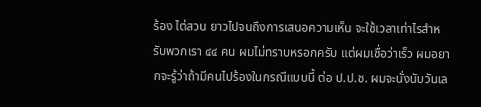ร้อง ไต่สวน ยาวไปจนถึงการเสนอความเห็น จะใช้เวลาเท่าไรสำหรับพวกเรา ๔๔ คน ผมไม่ทราบหรอกครับ แต่ผมเชื่อว่าเร็ว ผมอยากจะรู้ว่าถ้ามีคนไปร้องในกรณีแบบนี้ ต่อ ป.ป.ช. ผมจะนั่งนับวันเล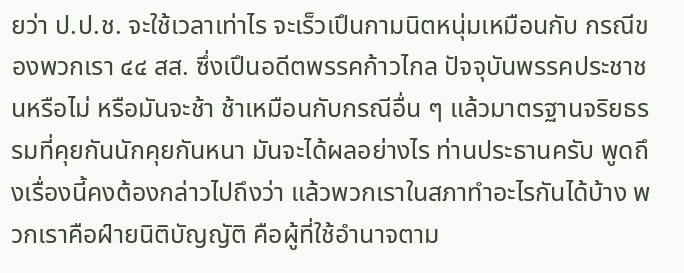ยว่า ป.ป.ช. จะใช้เวลาเท่าไร จะเร็วเปึนกามนิตหนุ่มเหมือนกับ กรณีของพวกเรา ๔๔ สส. ซึ่งเปึนอดีตพรรคก้าวไกล ปัจจุบันพรรคประชาชนหรือไม่ หรือมันจะช้า ช้าเหมือนกับกรณีอื่น ๆ แล้วมาตรฐานจริยธรรมที่คุยกันนักคุยกันหนา มันจะได้ผลอย่างไร ท่านประธานครับ พูดถึงเรื่องนี้คงต้องกล่าวไปถึงว่า แล้วพวกเราในสภาทำอะไรกันได้บ้าง พวกเราคือฝ์ายนิติบัญญัติ คือผู้ที่ใช้อำนาจตาม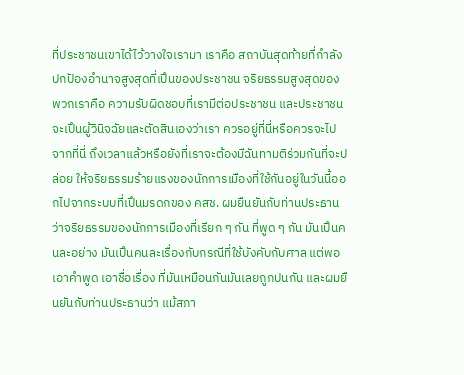ที่ประชาชนเขาได้ไว้วางใจเรามา เราคือ สถาบันสุดท้ายที่กำลังปกปัองอำนาจสูงสุดที่เปึนของประชาชน จริยธรรมสูงสุดของพวกเราคือ ความรับผิดชอบที่เรามีต่อประชาชน และประชาชนจะเปึนผู้วินิจฉัยและตัดสินเองว่าเรา ควรอยู่ที่นี่หรือควรจะไปจากที่นี่ ถึงเวลาแล้วหรือยังที่เราจะต้องมีฉันทามติร่วมกันที่จะปล่อย ให้จริยธรรมร้ายแรงของนักการเมืองที่ใช้กันอยู่ในวันนี้ออกไปจากระบบที่เปึนมรดกของ คสช. ผมยืนยันกับท่านประธานว่าจริยธรรมของนักการเมืองที่เรียก ๆ กัน ที่พูด ๆ กัน มันเปึนคนละอย่าง มันเปึนคนละเรื่องกับกรณีที่ใช้บังคับกับศาล แต่พอเอาคำพูด เอาชื่อเรื่อง ที่มันเหมือนกันมันเลยถูกปนกัน และผมยืนยันกับท่านประธานว่า แม้สภา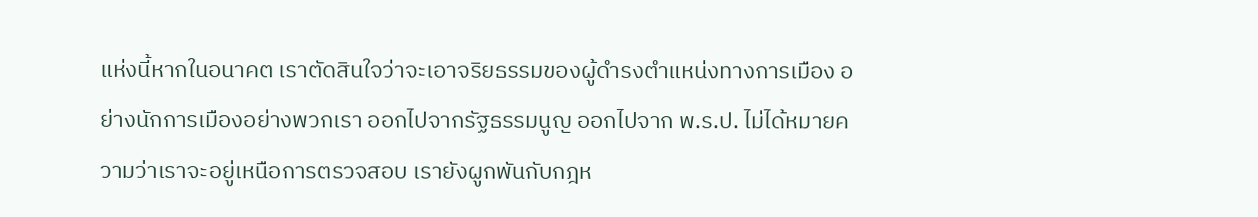แห่งนี้หากในอนาคต เราตัดสินใจว่าจะเอาจริยธรรมของผู้ดำรงตำแหน่งทางการเมือง อย่างนักการเมืองอย่างพวกเรา ออกไปจากรัฐธรรมนูญ ออกไปจาก พ.ร.ป. ไม่ได้หมายความว่าเราจะอยู่เหนือการตรวจสอบ เรายังผูกพันกับกฎห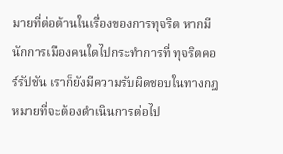มายที่ต่อต้านในเรื่องของการทุจริต หากมีนักการเมืองคนใดไปกระทำการที่ ทุจริตคอร์รัปชัน เราก็ยังมีความรับผิดชอบในทางกฎหมายที่จะต้องดำเนินการต่อไป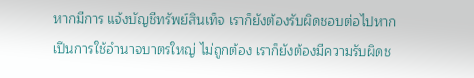หากมีการ แจ้งบัญชีทรัพย์สินเท็จ เราก็ยังต้องรับผิดชอบต่อไปหากเปึนการใช้อำนาจบาตรใหญ่ ไม่ถูกต้อง เราก็ยังต้องมีความรับผิดช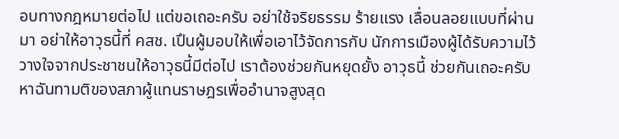อบทางกฎหมายต่อไป แต่ขอเถอะครับ อย่าใช้จริยธรรม ร้ายแรง เลื่อนลอยแบบที่ผ่านมา อย่าให้อาวุธนี้ที่ คสช. เปึนผู้มอบให้เพื่อเอาไว้จัดการกับ นักการเมืองผู้ได้รับความไว้วางใจจากประชาชนให้อาวุธนี้มีต่อไป เราต้องช่วยกันหยุดยั้ง อาวุธนี้ ช่วยกันเถอะครับ หาฉันทามติของสภาผู้แทนราษฎรเพื่ออำนาจสูงสุด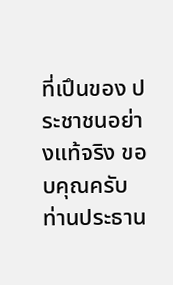ที่เปึนของ ประชาชนอย่างแท้จริง ขอบคุณครับท่านประธาน